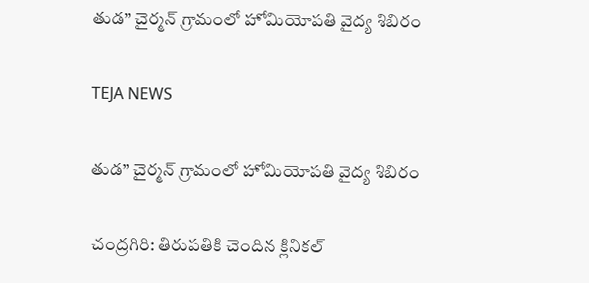తుడ” చైర్మన్ గ్రామంలో హోమియోపతి వైద్య శిబిరం

TEJA NEWS

తుడ” చైర్మన్ గ్రామంలో హోమియోపతి వైద్య శిబిరం

చంద్రగిరి: తిరుపతికి చెందిన క్లినికల్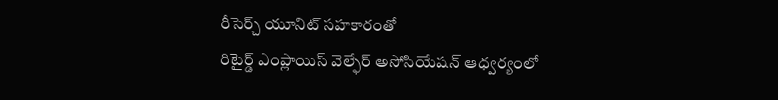రీసెర్చ్ యూనిట్ సహకారంతో
రిటైర్డ్ ఎంప్లాయిస్ వెల్ఫేర్ అసోసియేషన్ ఆధ్వర్యంలో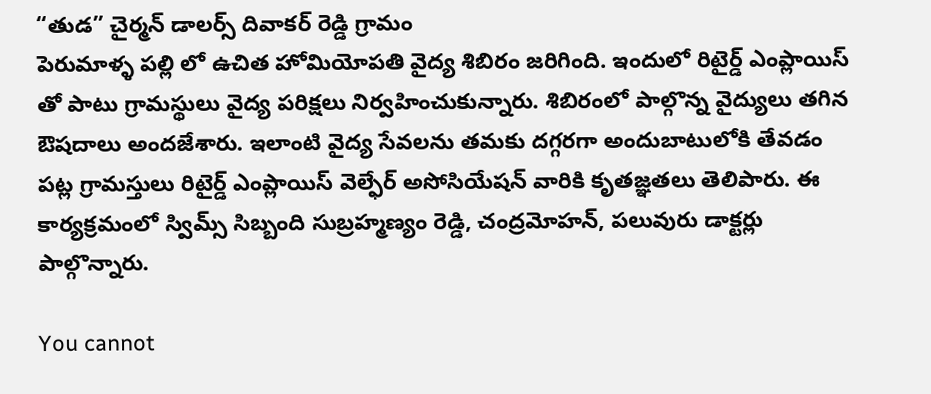“తుడ” చైర్మన్ డాలర్స్ దివాకర్ రెడ్డి గ్రామం
పెరుమాళ్ళ పల్లి లో ఉచిత హోమియోపతి వైద్య శిబిరం జరిగింది. ఇందులో రిటైర్డ్ ఎంప్లాయిస్ తో పాటు గ్రామస్థులు వైద్య పరిక్షలు నిర్వహించుకున్నారు. శిబిరంలో పాల్గొన్న వైద్యులు తగిన ఔషదాలు అందజేశారు. ఇలాంటి వైద్య సేవలను తమకు దగ్గరగా అందుబాటులోకి తేవడం పట్ల గ్రామస్తులు రిటైర్డ్ ఎంప్లాయిస్ వెల్ఫేర్ అసోసియేషన్ వారికి కృతజ్ఞతలు తెలిపారు. ఈ కార్యక్రమంలో స్విమ్స్ సిబ్బంది సుబ్రహ్మణ్యం రెడ్డి, చంద్రమోహన్, పలువురు డాక్టర్లు పాల్గొన్నారు.

You cannot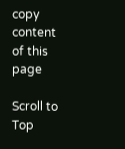copy content of this page

Scroll to Top